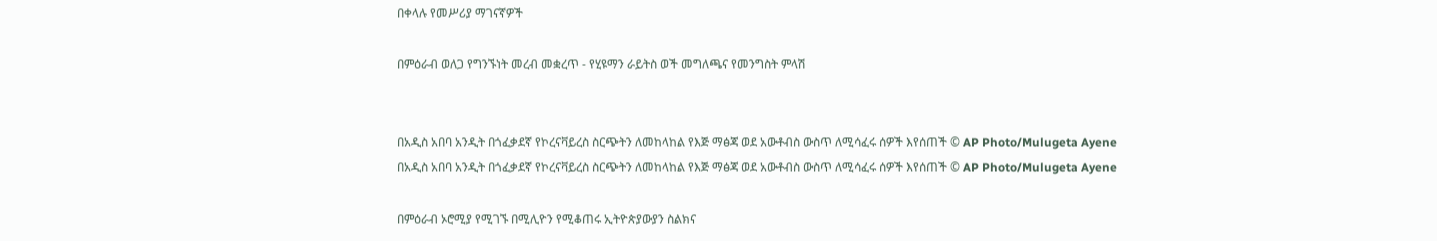በቀላሉ የመሥሪያ ማገናኛዎች

በምዕራብ ወለጋ የግንኙነት መረብ መቋረጥ - የሂዩማን ራይትስ ወች መግለጫና የመንግስት ምላሽ


በአዲስ አበባ አንዲት በጎፈቃደኛ የኮረናቫይረስ ስርጭትን ለመከላከል የእጅ ማፅጃ ወደ አውቶብስ ውስጥ ለሚሳፈሩ ሰዎች እየሰጠች © AP Photo/Mulugeta Ayene
በአዲስ አበባ አንዲት በጎፈቃደኛ የኮረናቫይረስ ስርጭትን ለመከላከል የእጅ ማፅጃ ወደ አውቶብስ ውስጥ ለሚሳፈሩ ሰዎች እየሰጠች © AP Photo/Mulugeta Ayene

በምዕራብ ኦሮሚያ የሚገኙ በሚሊዮን የሚቆጠሩ ኢትዮጵያውያን ስልክና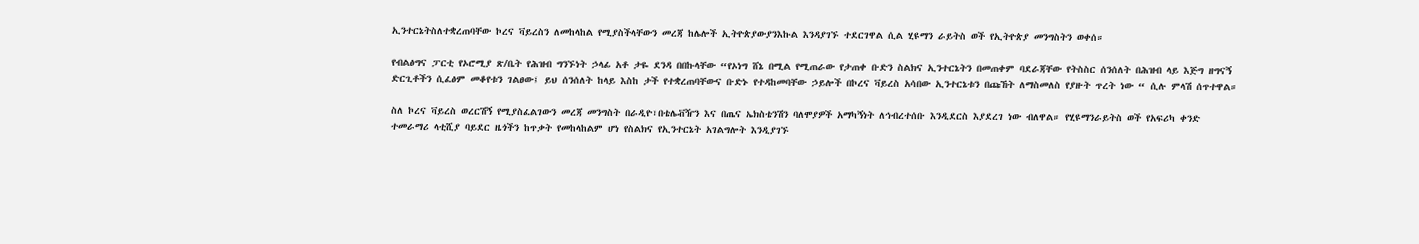ኢንተርኔትስለተቋረጠባቸው ኮረና ቫይረስን ለመከላከል የሚያስችላቸውን መረጃ ከሌሎች ኢትዮጵያውያንእኩል እንዳያገኙ ተደርገዋል ሲል ሂዩማን ራይትስ ወች የኢትዮጵያ መንግስትን ወቀሰ።

የብልፅግና ፓርቲ የኦሮሚያ ጽ/ቤት የሕዝብ ግንኙነት ኃላፊ አቶ ታዬ ደንዳ በበኩላቸው “የኦነግ ሸኔ በሚል የሚጠራው የታጠቀ ቡድን ስልክና ኢንተርኔትን በመጠቀም ባደራጃቸው የትስስር ሰንሰለት በሕዝብ ላይ እጅግ ዘግናኝ ድርጊቶችን ሲፈፅም መቆየቱን ገልፀው፤ ይህ ሰንሰለት ከላይ እስከ ታች የተቋረጠባቸውና ቡድኑ የተዳከመባቸው ኃይሎች በኮረና ቫይረስ አሳበው ኢንተርኔቱን በጩኸት ለማስመለስ የያዙት ጥረት ነው “ ሲሉ ምላሽ ሰጥተዋል።

ስለ ኮረና ቫይረስ ወረርሽኝ የሚያስፈልገውን መረጃ መንግስት በራዲዮ፣በቴሌቭዥን እና በጤና ኤክስቴንሽን ባለሞያዎች አማካኝነት ለኅብረተሰቡ እንዲደርስ እያደረገ ነው ብለዋል። የሂዩማንራይትስ ወች የአፍሪካ ቀንድ ተመራማሪ ላቲሺያ ባይደር ዜጎችን ከጥቃት የመከላከልም ሆነ የስልክና የኢንተርኔት አገልግሎት እንዲያገኙ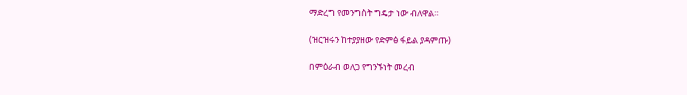ማድረግ የመንግስት ግዴታ ነው ብለዋል።

(ዝርዝሩን ከተያያዘው የድምፅ ፋይል ያዳምጡ)

በምዕራብ ወለጋ የግንኙነት መረብ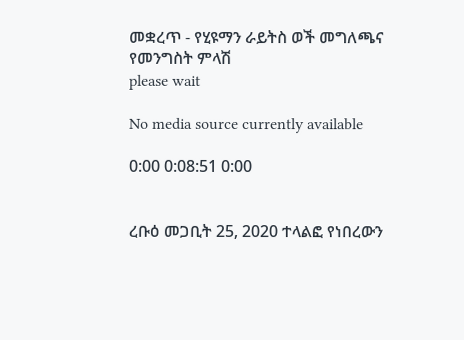መቋረጥ - የሂዩማን ራይትስ ወች መግለጫና የመንግስት ምላሽ
please wait

No media source currently available

0:00 0:08:51 0:00


ረቡዕ መጋቢት 25, 2020 ተላልፎ የነበረውን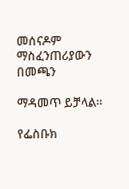መሰናዶም ማስፈንጠሪያውን በመጫን

ማዳመጥ ይቻላል።

የፌስቡክ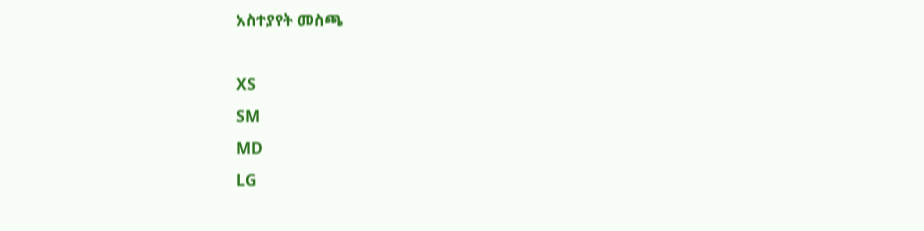አስተያየት መስጫ

XS
SM
MD
LG